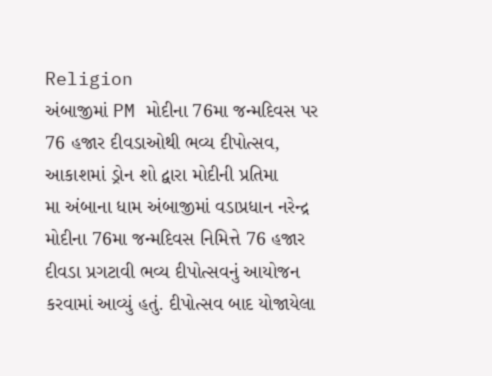Religion
અંબાજીમાં PM મોદીના 76મા જન્મદિવસ પર 76 હજાર દીવડાઓથી ભવ્ય દીપોત્સવ, આકાશમાં ડ્રોન શો દ્વારા મોદીની પ્રતિમા
મા અંબાના ધામ અંબાજીમાં વડાપ્રધાન નરેન્દ્ર મોદીના 76મા જન્મદિવસ નિમિત્તે 76 હજાર દીવડા પ્રગટાવી ભવ્ય દીપોત્સવનું આયોજન કરવામાં આવ્યું હતું. દીપોત્સવ બાદ યોજાયેલા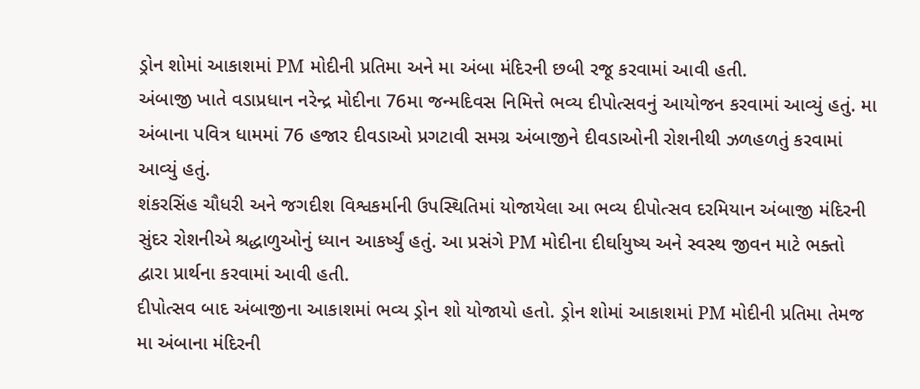ડ્રોન શોમાં આકાશમાં PM મોદીની પ્રતિમા અને મા અંબા મંદિરની છબી રજૂ કરવામાં આવી હતી.
અંબાજી ખાતે વડાપ્રધાન નરેન્દ્ર મોદીના 76મા જન્મદિવસ નિમિત્તે ભવ્ય દીપોત્સવનું આયોજન કરવામાં આવ્યું હતું. મા અંબાના પવિત્ર ધામમાં 76 હજાર દીવડાઓ પ્રગટાવી સમગ્ર અંબાજીને દીવડાઓની રોશનીથી ઝળહળતું કરવામાં આવ્યું હતું.
શંકરસિંહ ચૌધરી અને જગદીશ વિશ્વકર્માની ઉપસ્થિતિમાં યોજાયેલા આ ભવ્ય દીપોત્સવ દરમિયાન અંબાજી મંદિરની સુંદર રોશનીએ શ્રદ્ધાળુઓનું ધ્યાન આકર્ષ્યું હતું. આ પ્રસંગે PM મોદીના દીર્ઘાયુષ્ય અને સ્વસ્થ જીવન માટે ભક્તો દ્વારા પ્રાર્થના કરવામાં આવી હતી.
દીપોત્સવ બાદ અંબાજીના આકાશમાં ભવ્ય ડ્રોન શો યોજાયો હતો. ડ્રોન શોમાં આકાશમાં PM મોદીની પ્રતિમા તેમજ મા અંબાના મંદિરની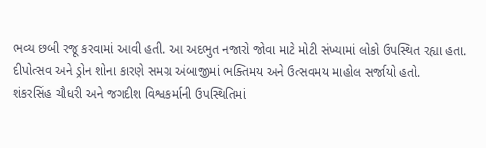ભવ્ય છબી રજૂ કરવામાં આવી હતી. આ અદભુત નજારો જોવા માટે મોટી સંખ્યામાં લોકો ઉપસ્થિત રહ્યા હતા.
દીપોત્સવ અને ડ્રોન શોના કારણે સમગ્ર અંબાજીમાં ભક્તિમય અને ઉત્સવમય માહોલ સર્જાયો હતો.
શંકરસિંહ ચૌધરી અને જગદીશ વિશ્વકર્માની ઉપસ્થિતિમાં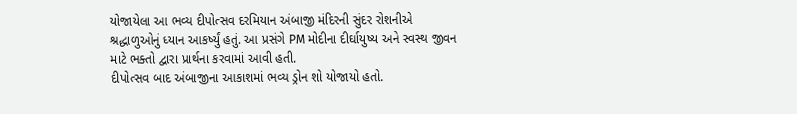યોજાયેલા આ ભવ્ય દીપોત્સવ દરમિયાન અંબાજી મંદિરની સુંદર રોશનીએ શ્રદ્ધાળુઓનું ધ્યાન આકર્ષ્યું હતું. આ પ્રસંગે PM મોદીના દીર્ઘાયુષ્ય અને સ્વસ્થ જીવન માટે ભક્તો દ્વારા પ્રાર્થના કરવામાં આવી હતી.
દીપોત્સવ બાદ અંબાજીના આકાશમાં ભવ્ય ડ્રોન શો યોજાયો હતો.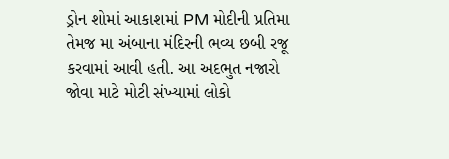ડ્રોન શોમાં આકાશમાં PM મોદીની પ્રતિમા તેમજ મા અંબાના મંદિરની ભવ્ય છબી રજૂ કરવામાં આવી હતી. આ અદભુત નજારો જોવા માટે મોટી સંખ્યામાં લોકો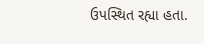ઉપસ્થિત રહ્યા હતા.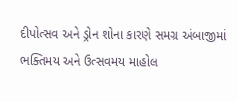દીપોત્સવ અને ડ્રોન શોના કારણે સમગ્ર અંબાજીમાં ભક્તિમય અને ઉત્સવમય માહોલ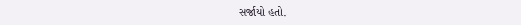સર્જાયો હતો.